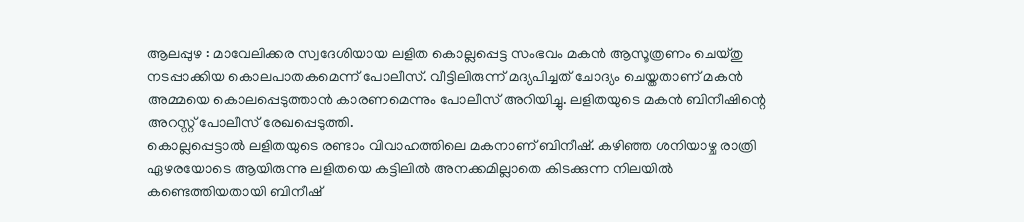ആലപ്പുഴ : മാവേലിക്കര സ്വദേശിയായ ലളിത കൊല്ലപ്പെട്ട സംഭവം മകൻ ആസൂത്രണം ചെയ്തു നടപ്പാക്കിയ കൊലപാതകമെന്ന് പോലീസ്. വീട്ടിലിരുന്ന് മദ്യപിച്ചത് ചോദ്യം ചെയ്തതാണ് മകൻ അമ്മയെ കൊലപ്പെടുത്താൻ കാരണമെന്നും പോലീസ് അറിയിച്ചു. ലളിതയുടെ മകൻ ബിനീഷിന്റെ അറസ്റ്റ് പോലീസ് രേഖപ്പെടുത്തി.
കൊല്ലപ്പെട്ടാൽ ലളിതയുടെ രണ്ടാം വിവാഹത്തിലെ മകനാണ് ബിനീഷ്. കഴിഞ്ഞ ശനിയാഴ്ച രാത്രി ഏഴരയോടെ ആയിരുന്നു ലളിതയെ കട്ടിലിൽ അനക്കമില്ലാതെ കിടക്കുന്ന നിലയിൽ കണ്ടെത്തിയതായി ബിനീഷ്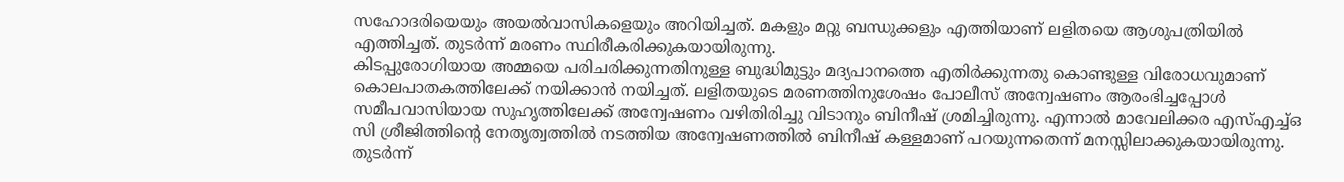സഹോദരിയെയും അയൽവാസികളെയും അറിയിച്ചത്. മകളും മറ്റു ബന്ധുക്കളും എത്തിയാണ് ലളിതയെ ആശുപത്രിയിൽ എത്തിച്ചത്. തുടർന്ന് മരണം സ്ഥിരീകരിക്കുകയായിരുന്നു.
കിടപ്പുരോഗിയായ അമ്മയെ പരിചരിക്കുന്നതിനുള്ള ബുദ്ധിമുട്ടും മദ്യപാനത്തെ എതിർക്കുന്നതു കൊണ്ടുള്ള വിരോധവുമാണ് കൊലപാതകത്തിലേക്ക് നയിക്കാൻ നയിച്ചത്. ലളിതയുടെ മരണത്തിനുശേഷം പോലീസ് അന്വേഷണം ആരംഭിച്ചപ്പോൾ സമീപവാസിയായ സുഹൃത്തിലേക്ക് അന്വേഷണം വഴിതിരിച്ചു വിടാനും ബിനീഷ് ശ്രമിച്ചിരുന്നു. എന്നാൽ മാവേലിക്കര എസ്എച്ച്ഒ സി ശ്രീജിത്തിന്റെ നേതൃത്വത്തിൽ നടത്തിയ അന്വേഷണത്തിൽ ബിനീഷ് കള്ളമാണ് പറയുന്നതെന്ന് മനസ്സിലാക്കുകയായിരുന്നു. തുടർന്ന്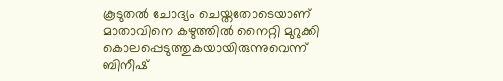കൂടുതൽ ചോദ്യം ചെയ്തതോടെയാണ് മാതാവിനെ കഴുത്തിൽ നൈറ്റി മുറുക്കി കൊലപ്പെടുത്തുകയായിരുന്നുവെന്ന് ബിനീഷ്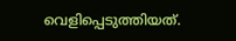വെളിപ്പെടുത്തിയത്.